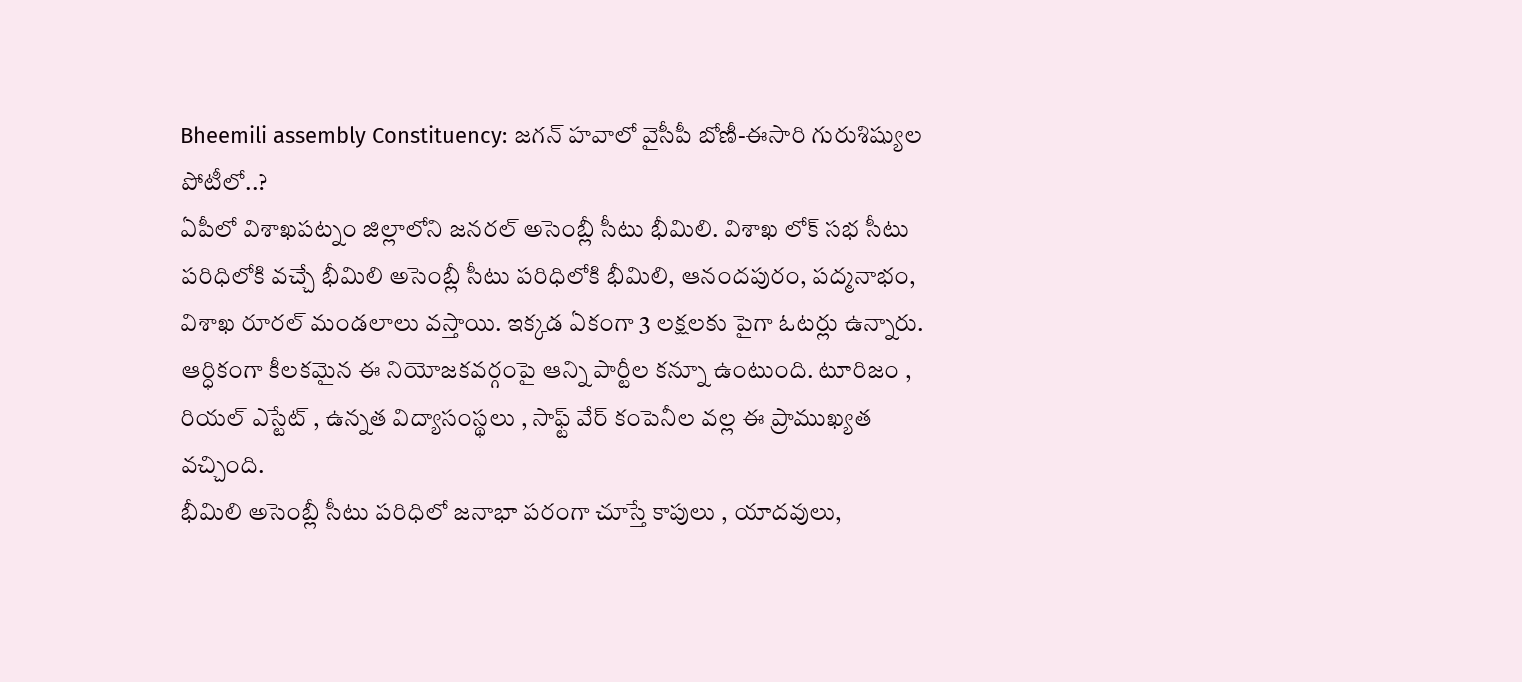Bheemili assembly Constituency: జగన్ హవాలో వైసీపీ బోణీ-ఈసారి గురుశిష్యుల పోటీలో..?
ఏపీలో విశాఖపట్నం జిల్లాలోని జనరల్ అసెంబ్లీ సీటు భీమిలి. విశాఖ లోక్ సభ సీటు పరిధిలోకి వచ్చే భీమిలి అసెంబ్లీ సీటు పరిధిలోకి భీమిలి, ఆనందపురం, పద్మనాభం, విశాఖ రూరల్ మండలాలు వస్తాయి. ఇక్కడ ఏకంగా 3 లక్షలకు పైగా ఓటర్లు ఉన్నారు. ఆర్ధికంగా కీలకమైన ఈ నియోజకవర్గంపై ఆన్ని పార్టీల కన్నూ ఉంటుంది. టూరిజం , రియల్ ఎస్టేట్ , ఉన్నత విద్యాసంస్థలు , సాఫ్ట్ వేర్ కంపెనీల వల్ల ఈ ప్రాముఖ్యత వచ్చింది.
భీమిలి అసెంబ్లీ సీటు పరిధిలో జనాభా పరంగా చూస్తే కాపులు , యాదవులు,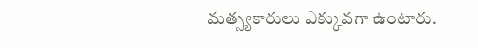మత్స్యకారులు ఎక్కువగా ఉంటారు.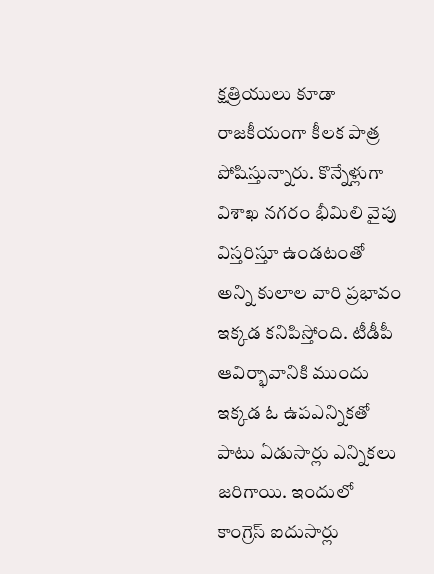క్షత్రియులు కూడా రాజకీయంగా కీలక పాత్ర పోషిస్తున్నారు. కొన్నేళ్లుగా విశాఖ నగరం భీమిలి వైపు విస్తరిస్తూ ఉండటంతో అన్ని కులాల వారి ప్రభావం ఇక్కడ కనిపిస్తోంది. టీడీపీ ఆవిర్భావానికి ముందు ఇక్కడ ఓ ఉపఎన్నికతో పాటు ఏడుసార్లు ఎన్నికలు జరిగాయి. ఇందులో కాంగ్రెస్ ఐదుసార్లు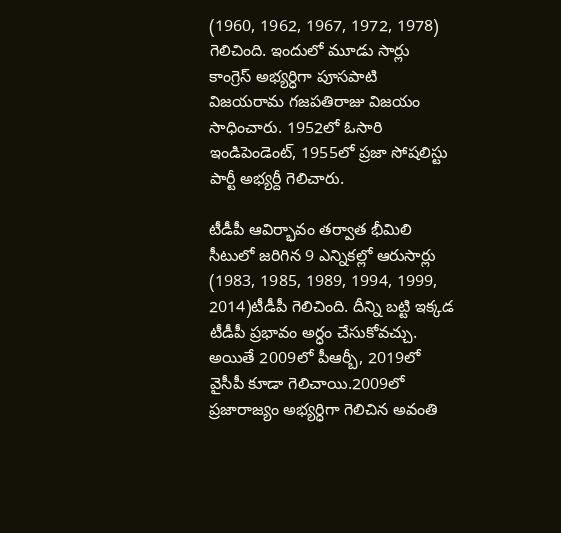(1960, 1962, 1967, 1972, 1978) గెలిచింది. ఇందులో మూడు సార్లు కాంగ్రెస్ అభ్యర్ధిగా పూసపాటి విజయరామ గజపతిరాజు విజయం సాధించారు. 1952లో ఓసారి ఇండిపెండెంట్, 1955లో ప్రజా సోషలిస్టు పార్టీ అభ్యర్దీ గెలిచారు.

టీడీపీ ఆవిర్భావం తర్వాత భీమిలి సీటులో జరిగిన 9 ఎన్నికల్లో ఆరుసార్లు (1983, 1985, 1989, 1994, 1999, 2014)టీడీపీ గెలిచింది. దీన్ని బట్టి ఇక్కడ టీడీపీ ప్రభావం అర్ధం చేసుకోవచ్చు. అయితే 2009లో పీఆర్బీ, 2019లో వైసీపీ కూడా గెలిచాయి.2009లో ప్రజారాజ్యం అభ్యర్ధిగా గెలిచిన అవంతి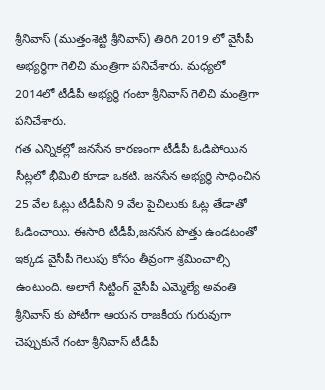శ్రీనివాస్ (ముత్తంశెట్టి శ్రీనివాస్) తిరిగి 2019 లో వైసీపీ అభ్యర్ధిగా గెలిచి మంత్రిగా పనిచేశారు. మధ్యలో 2014లో టీడీపీ అభ్యర్ధి గంటా శ్రీనివాస్ గెలిచి మంత్రిగా పనిచేశారు.
గత ఎన్నికల్లో జనసేన కారణంగా టీడీపీ ఓడిపోయిన సీట్లలో భీమిలి కూడా ఒకటి. జనసేన అభ్యర్ధి సాధించిన 25 వేల ఓట్లు టీడీపీని 9 వేల పైచిలుకు ఓట్ల తేడాతో ఓడించాయి. ఈసారి టీడీపీ,జనసేన పొత్తు ఉండటంతో ఇక్కడ వైసీపీ గెలుపు కోసం తీవ్రంగా శ్రమించాల్సి ఉంటుంది. అలాగే సిట్టింగ్ వైసీపీ ఎమ్మెల్యే అవంతి శ్రీనివాస్ కు పోటీగా ఆయన రాజకీయ గురువుగా చెప్పుకునే గంటా శ్రీనివాస్ టీడీపీ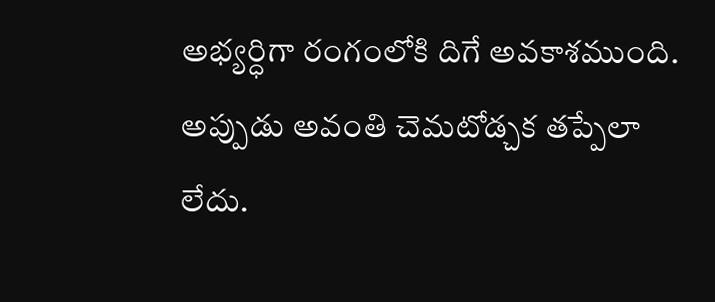అభ్యర్ధిగా రంగంలోకి దిగే అవకాశముంది. అప్పుడు అవంతి చెమటోడ్చక తప్పేలా లేదు.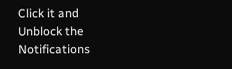Click it and Unblock the Notifications